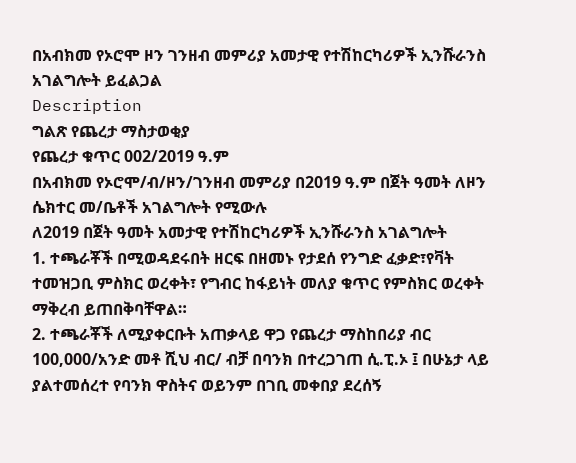በአብክመ የኦሮሞ ዞን ገንዘብ መምሪያ አመታዊ የተሽከርካሪዎች ኢንሹራንስ አገልግሎት ይፈልጋል
Description
ግልጽ የጨረታ ማስታወቂያ
የጨረታ ቁጥር 002/2019 ዓ.ም
በአብክመ የኦሮሞ/ብ/ዞን/ገንዘብ መምሪያ በ2019 ዓ.ም በጀት ዓመት ለዞን ሴክተር መ/ቤቶች አገልግሎት የሚውሉ
ለ2019 በጀት ዓመት አመታዊ የተሽከርካሪዎች ኢንሹራንስ አገልግሎት
1. ተጫራቾች በሚወዳደሩበት ዘርፍ በዘመኑ የታደሰ የንግድ ፈቃድ፣የቫት ተመዝጋቢ ምስክር ወረቀት፣ የግብር ከፋይነት መለያ ቁጥር የምስክር ወረቀት ማቅረብ ይጠበቅባቸዋል።
2. ተጫራቾች ለሚያቀርቡት አጠቃላይ ዋጋ የጨረታ ማስከበሪያ ብር 100,000/አንድ መቶ ሺህ ብር/ ብቻ በባንክ በተረጋገጠ ሲ.ፒ.ኦ ፤ በሁኔታ ላይ ያልተመሰረተ የባንክ ዋስትና ወይንም በገቢ መቀበያ ደረሰኝ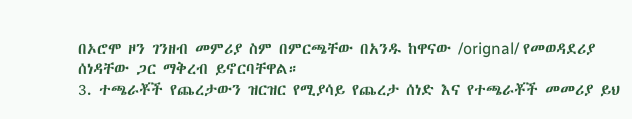በኦሮሞ ዞን ገንዘብ መምሪያ ስም በምርጫቸው በአንዱ ከዋናው /orignal/ የመወዳደሪያ ሰነዳቸው ጋር ማቅረብ ይኖርባቸዋል።
3. ተጫራቾች የጨረታውን ዝርዝር የሚያሳይ የጨረታ ሰነድ እና የተጫራቾች መመሪያ ይህ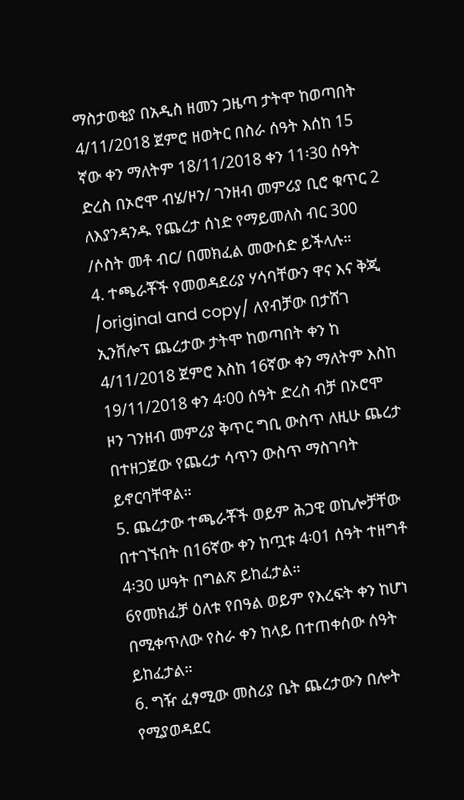ማስታወቂያ በአዲስ ዘመን ጋዜጣ ታትሞ ከወጣበት 4/11/2018 ጀምሮ ዘወትር በስራ ሰዓት እሰከ 15 ኛው ቀን ማለትም 18/11/2018 ቀን 11፡30 ሰዓት ድረስ በኦሮሞ ብሄ/ዞን/ ገንዘብ መምሪያ ቢሮ ቁጥር 2 ለእያንዳንዱ የጨረታ ሰነድ የማይመለስ ብር 300 /ሶስት መቶ ብር/ በመክፈል መውሰድ ይችላሉ።
4. ተጫራቾች የመወዳደሪያ ሃሳባቸውን ዋና እና ቅጂ /original and copy/ ለየብቻው በታሸገ ኢንቨሎፕ ጨረታው ታትሞ ከወጣበት ቀን ከ 4/11/2018 ጀምሮ እስከ 16ኛው ቀን ማለትም እስከ 19/11/2018 ቀን 4፡00 ሰዓት ድረስ ብቻ በኦሮሞ ዞን ገንዘብ መምሪያ ቅጥር ግቢ ውስጥ ለዚሁ ጨረታ በተዘጋጀው የጨረታ ሳጥን ውስጥ ማስገባት ይኖርባቸዋል።
5. ጨረታው ተጫራቾች ወይም ሕጋዊ ወኪሎቻቸው በተገኙበት በ16ኛው ቀን ከጧቱ 4፡01 ሰዓት ተዘግቶ 4፡30 ሠዓት በግልጽ ይከፈታል።
6የመክፈቻ ዕለቱ የበዓል ወይም የእረፍት ቀን ከሆነ በሚቀጥለው የስራ ቀን ከላይ በተጠቀሰው ሰዓት ይከፈታል።
6. ግዥ ፈፃሚው መስሪያ ቤት ጨረታውን በሎት የሚያወዳደር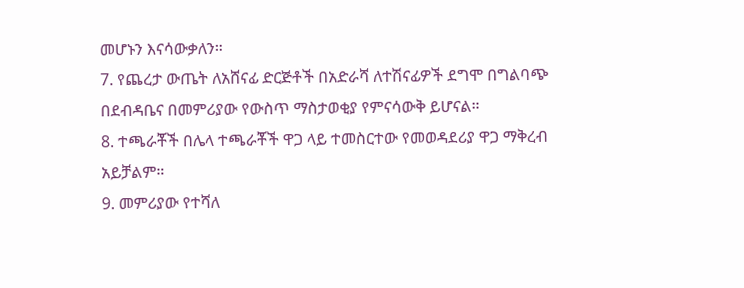መሆኑን እናሳውቃለን።
7. የጨረታ ውጤት ለአሸናፊ ድርጅቶች በአድራሻ ለተሽናፊዎች ደግሞ በግልባጭ በደብዳቤና በመምሪያው የውስጥ ማስታወቂያ የምናሳውቅ ይሆናል።
8. ተጫራቾች በሌላ ተጫራቾች ዋጋ ላይ ተመስርተው የመወዳደሪያ ዋጋ ማቅረብ አይቻልም።
9. መምሪያው የተሻለ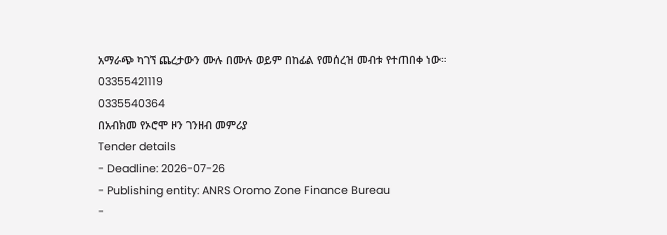አማራጭ ካገኘ ጨረታውን ሙሉ በሙሉ ወይም በከፊል የመሰረዝ መብቱ የተጠበቀ ነው።
03355421119
0335540364
በአብክመ የኦሮሞ ዞን ገንዘብ መምሪያ
Tender details
- Deadline: 2026-07-26
- Publishing entity: ANRS Oromo Zone Finance Bureau
-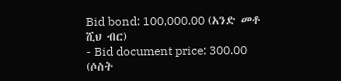Bid bond: 100,000.00 (አንድ መቶ ሺህ ብር)
- Bid document price: 300.00 (ሶስት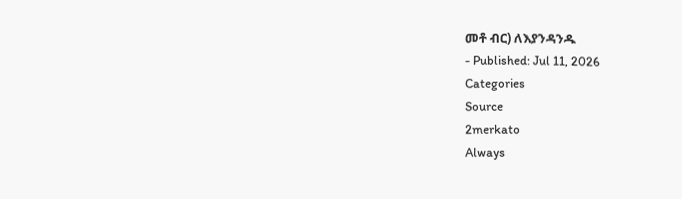መቶ ብር) ለእያንዳንዱ
- Published: Jul 11, 2026
Categories
Source
2merkato
Always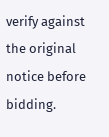verify against the original notice before bidding.